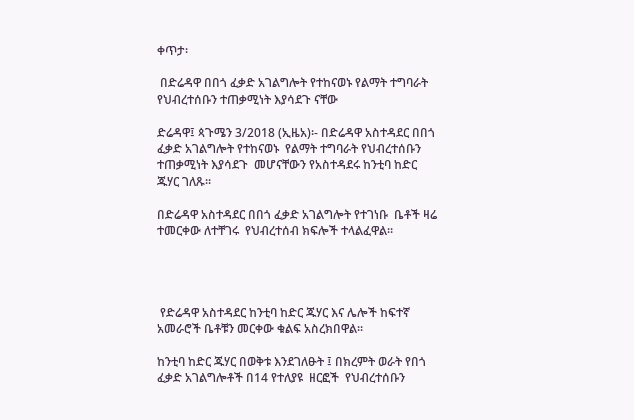ቀጥታ፡

 በድሬዳዋ በበጎ ፈቃድ አገልግሎት የተከናወኑ የልማት ተግባራት የህብረተሰቡን ተጠቃሚነት እያሳደጉ ናቸው

ድሬዳዋ፤ ጳጉሜን 3/2018 (ኢዜአ)፡- በድሬዳዋ አስተዳደር በበጎ ፈቃድ አገልግሎት የተከናወኑ  የልማት ተግባራት የህብረተሰቡን ተጠቃሚነት እያሳደጉ  መሆናቸውን የአስተዳደሩ ከንቲባ ከድር ጁሃር ገለጹ።

በድሬዳዋ አስተዳደር በበጎ ፈቃድ አገልግሎት የተገነቡ  ቤቶች ዛሬ ተመርቀው ለተቸገሩ  የህብረተሰብ ክፍሎች ተላልፈዋል።




 የድሬዳዋ አስተዳደር ከንቲባ ከድር ጁሃር እና ሌሎች ከፍተኛ አመራሮች ቤቶቹን መርቀው ቁልፍ አስረክበዋል።

ከንቲባ ከድር ጁሃር በወቅቱ እንደገለፁት ፤ በክረምት ወራት የበጎ ፈቃድ አገልግሎቶች በ14 የተለያዩ  ዘርፎች  የህብረተሰቡን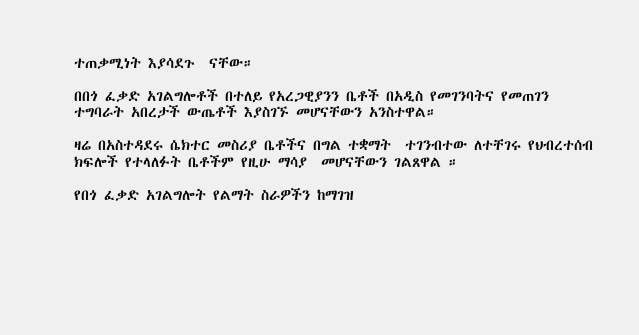ተጠቃሚነት እያሳደጉ  ናቸው።

በበጎ ፈቃድ አገልግሎቶች በተለይ የአረጋዊያንን ቤቶች በአዲስ የመገንባትና የመጠገን ተግባራት አበረታች ውጤቶች እያስገኙ መሆናቸውን አንስተዋል።

ዛሬ በአስተዳደሩ ሴክተር መስሪያ ቤቶችና በግል ተቋማት  ተገንብተው ለተቸገሩ የህብረተሰብ ክፍሎች የተላለፉት ቤቶችም የዚሁ ማሳያ  መሆናቸውን ገልጸዋል ።

የበጎ ፈቃድ አገልግሎት የልማት ስራዎችን ከማገዝ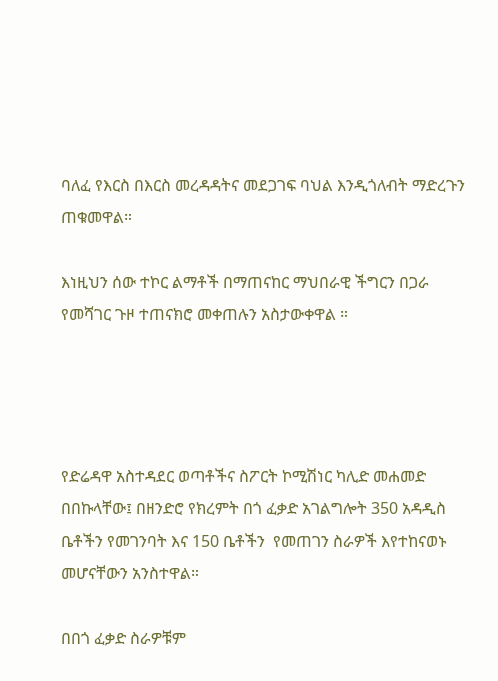ባለፈ የእርስ በእርስ መረዳዳትና መደጋገፍ ባህል እንዲጎለብት ማድረጉን ጠቁመዋል።

እነዚህን ሰው ተኮር ልማቶች በማጠናከር ማህበራዊ ችግርን በጋራ የመሻገር ጉዞ ተጠናክሮ መቀጠሉን አስታውቀዋል ።




የድሬዳዋ አስተዳደር ወጣቶችና ስፖርት ኮሚሽነር ካሊድ መሐመድ በበኩላቸው፤ በዘንድሮ የክረምት በጎ ፈቃድ አገልግሎት 350 አዳዲስ ቤቶችን የመገንባት እና 150 ቤቶችን  የመጠገን ስራዎች እየተከናወኑ መሆናቸውን አንስተዋል።

በበጎ ፈቃድ ስራዎቹም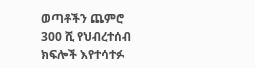ወጣቶችን ጨምሮ 300 ሺ የህብረተሰብ ክፍሎች እየተሳተፉ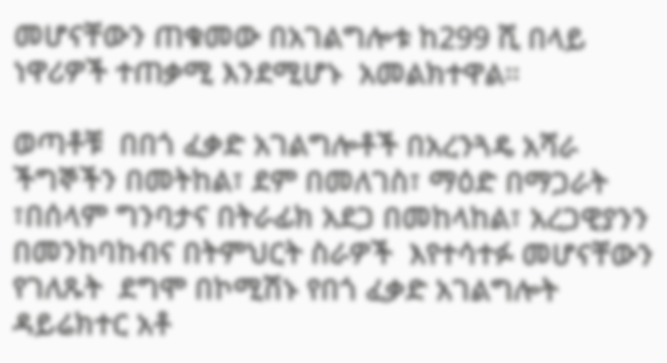መሆናቸውን ጠቁመው በአገልግሎቱ ከ299 ሺ በላይ ነዋሪዎች ተጠቃሚ እንደሚሆኑ  አመልክተዋል።

ወጣቶቹ  በበጎ ፈቃድ አገልግሎቶች በአረንጓዴ አሻራ ችግኞችን በመትከል፣ ደም በመለገስ፣ ማዕድ በማጋራት ፣በሰላም ግንባታና በትራፊክ አደጋ በመከላከል፣ አረጋዊያንን በመንከባከብና በትምህርት ስራዎች  እየተሳተፉ መሆናቸውን የገለጹት  ደግሞ በኮሚሽኑ የበጎ ፈቃድ አገልግሎት ዳይሬክተር አቶ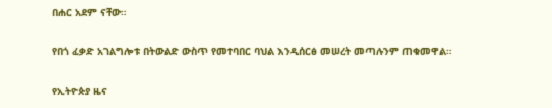በሐር አደም ናቸው።

የበጎ ፈቃድ አገልግሎቱ በትውልድ ውስጥ የመተባበር ባህል እንዲሰርፅ መሠረት መጣሉንም ጠቁመዋል።

የኢትዮጵያ ዜና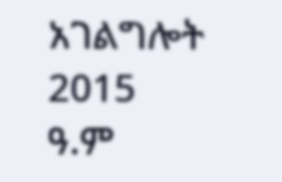አገልግሎት
2015
ዓ.ም